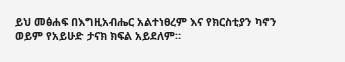ይህ መፅሐፍ በእግዚአብሔር አልተነፀረም እና የክርስቲያን ካኖን ወይም የአይሁድ ታናክ ክፍል አይደለም።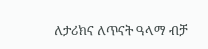ለታሪክና ለጥናት ዓላማ ብቻ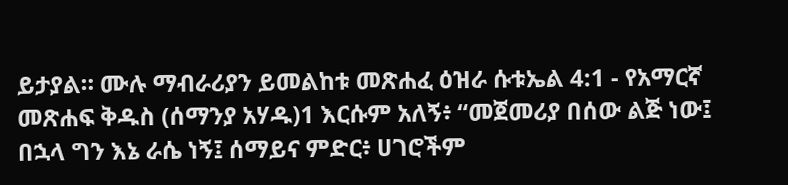ይታያል። ሙሉ ማብራሪያን ይመልከቱ መጽሐፈ ዕዝራ ሱቱኤል 4:1 - የአማርኛ መጽሐፍ ቅዱስ (ሰማንያ አሃዱ)1 እርሱም አለኝ፥ “መጀመሪያ በሰው ልጅ ነው፤ በኋላ ግን እኔ ራሴ ነኝ፤ ሰማይና ምድር፥ ሀገሮችም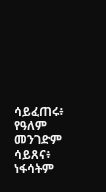ሳይፈጠሩ፥ የዓለም መንገድም ሳይጸና፥ ነፋሳትም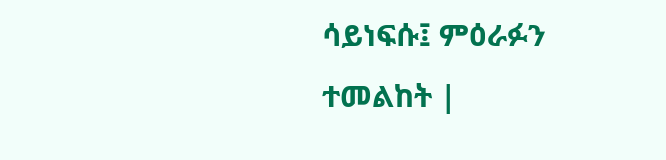ሳይነፍሱ፤ ምዕራፉን ተመልከት |